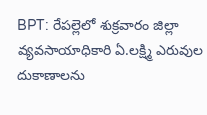BPT: రేపల్లెలో శుక్రవారం జిల్లా వ్యవసాయాధికారి ఏ.లక్ష్మి ఎరువుల దుకాణాలను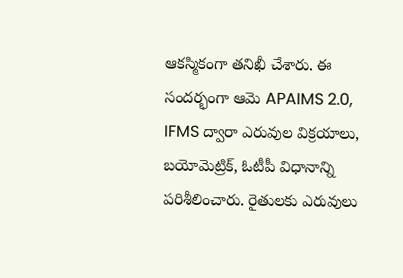ఆకస్మికంగా తనిఖీ చేశారు. ఈ సందర్భంగా ఆమె APAIMS 2.0, IFMS ద్వారా ఎరువుల విక్రయాలు, బయోమెట్రిక్, ఓటీపీ విధానాన్ని పరిశీలించారు. రైతులకు ఎరువులు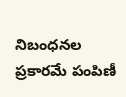నిబంధనల ప్రకారమే పంపిణీ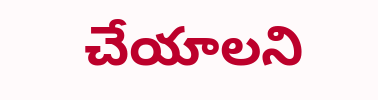చేయాలని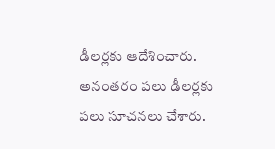డీలర్లకు ఆదేశించారు. అనంతరం పలు డీలర్లకు పలు సూచనలు చేశారు.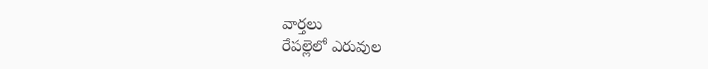వార్తలు
రేపల్లెలో ఎరువుల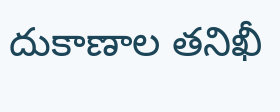దుకాణాల తనిఖీ